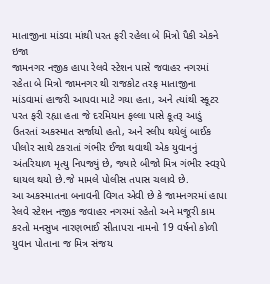માતાજીના માંડવા માંથી પરત ફરી રહેલા બે મિત્રો પૈકી એકને ઇજા
જામનગર નજીક હાપા રેલવે સ્ટેશન પાસે જવાહર નગરમાં રહેતા બે મિત્રો જામનગર થી રાજકોટ તરફ માતાજીના માંડવામાં હાજરી આપવા માટે ગયા હતા, અને ત્યાંથી સ્કૂટર પરત ફરી રહ્યા હતા જે દરમિયાન ફલ્લા પાસે કૂતરૂ આડું ઉતરતાં અકસ્માત સર્જાયો હતો, અને સ્લીપ થયેલું બાઈક પીલોર સાથે ટકરાતાં ગંભીર ઈજા થવાથી એક યુવાનનું અંતરિયાળ મૃત્યુ નિપજ્યું છે, જ્યારે બીજો મિત્ર ગંભીર સ્વરૂપે ઘાયલ થયો છે.જે મામલે પોલીસ તપાસ ચલાવે છે.
આ અકસ્માતના બનાવની વિગત એવી છે કે જામનગરમાં હાપા રેલવે સ્ટેશન નજીક જવાહર નગરમાં રહેતો અને મજૂરી કામ કરતો મનસુખ નારણભાઈ સીતાપરા નામનો 19 વર્ષનો કોળી યુવાન પોતાના જ મિત્ર સંજય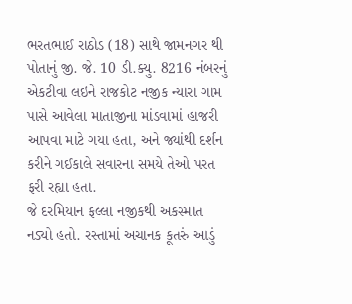ભરતભાઈ રાઠોડ (18) સાથે જામનગર થી પોતાનું જી. જે. 10 ડી.ક્યુ. 8216 નંબરનું એકટીવા લઇને રાજકોટ નજીક ન્યારા ગામ પાસે આવેલા માતાજીના માંડવામાં હાજરી આપવા માટે ગયા હતા, અને જ્યાંથી દર્શન કરીને ગઈકાલે સવારના સમયે તેઓ પરત ફરી રહ્યા હતા.
જે દરમિયાન ફલ્લા નજીકથી અકસ્માત નડ્યો હતો. રસ્તામાં અચાનક કૂતરું આડું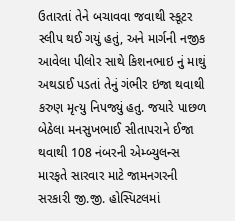ઉતારતાં તેને બચાવવા જવાથી સ્કૂટર સ્લીપ થઈ ગયું હતું, અને માર્ગની નજીક આવેલા પીલોર સાથે કિશનભાઇ નું માથું અથડાઈ પડતાં તેનું ગંભીર ઇજા થવાથી કરુણ મૃત્યુ નિપજ્યું હતુ. જયારે પાછળ બેઠેલા મનસુખભાઈ સીતાપરાને ઈજા થવાથી 108 નંબરની એમ્બ્યુલન્સ મારફતે સારવાર માટે જામનગરની સરકારી જી.જી. હોસ્પિટલમાં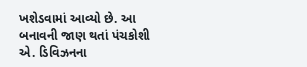ખશેડવામાં આવ્યો છે. આ બનાવની જાણ થતાં પંચકોશી એ. ડિવિઝનના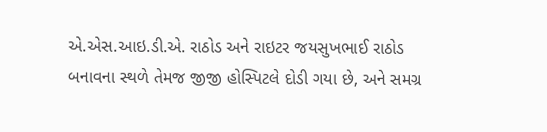એ.એસ.આઇ.ડી.એ. રાઠોડ અને રાઇટર જયસુખભાઈ રાઠોડ બનાવના સ્થળે તેમજ જીજી હોસ્પિટલે દોડી ગયા છે, અને સમગ્ર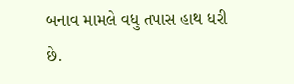બનાવ મામલે વધુ તપાસ હાથ ધરી છે.